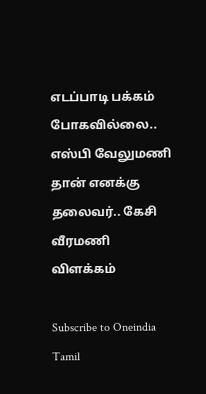எடப்பாடி பக்கம் போகவில்லை.. எஸ்பி வேலுமணி தான் எனக்கு தலைவர்.. கேசி வீரமணி விளக்கம்

Subscribe to Oneindia Tamil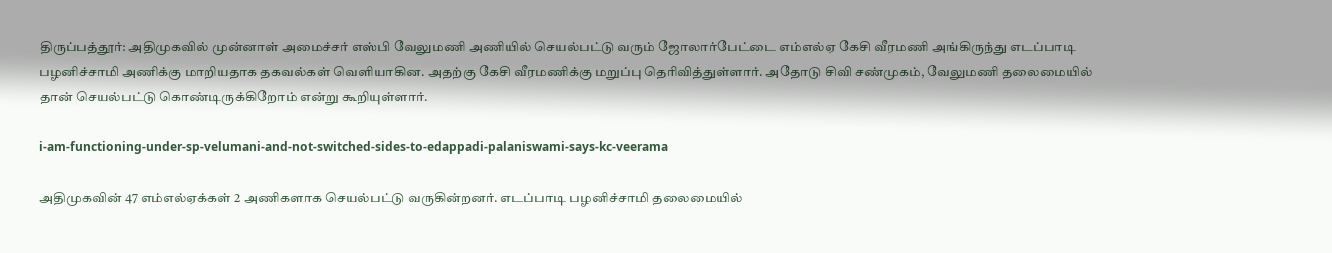திருப்பத்தூர்: அதிமுகவில் முன்னாள் அமைச்சர் எஸ்பி வேலுமணி அணியில் செயல்பட்டு வரும் ஜோலார்பேட்டை எம்எல்ஏ கேசி வீரமணி அங்கிருந்து எடப்பாடி பழனிச்சாமி அணிக்கு மாறியதாக தகவல்கள் வெளியாகின. அதற்கு கேசி வீரமணிக்கு மறுப்பு தெரிவித்துள்ளார். அதோடு சிவி சண்முகம், வேலுமணி தலைமையில் தான் செயல்பட்டு கொண்டிருக்கிறோம் என்று கூறியுள்ளார்.

i-am-functioning-under-sp-velumani-and-not-switched-sides-to-edappadi-palaniswami-says-kc-veerama

அதிமுகவின் 47 எம்எல்ஏக்கள் 2 அணிகளாக செயல்பட்டு வருகின்றனர். எடப்பாடி பழனிச்சாமி தலைமையில்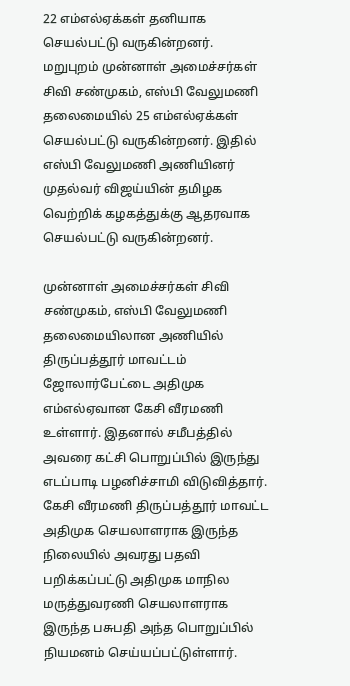22 எம்எல்ஏக்கள் தனியாக செயல்பட்டு வருகின்றனர். மறுபுறம் முன்னாள் அமைச்சர்கள் சிவி சண்முகம், எஸ்பி வேலுமணி தலைமையில் 25 எம்எல்ஏக்கள் செயல்பட்டு வருகின்றனர். இதில் எஸ்பி வேலுமணி அணியினர் முதல்வர் விஜய்யின் தமிழக வெற்றிக் கழகத்துக்கு ஆதரவாக செயல்பட்டு வருகின்றனர்.

முன்னாள் அமைச்சர்கள் சிவி சண்முகம், எஸ்பி வேலுமணி தலைமையிலான அணியில் திருப்பத்தூர் மாவட்டம் ஜோலார்பேட்டை அதிமுக எம்எல்ஏவான கேசி வீரமணி உள்ளார். இதனால் சமீபத்தில் அவரை கட்சி பொறுப்பில் இருந்து எடப்பாடி பழனிச்சாமி விடுவித்தார். கேசி வீரமணி திருப்பத்தூர் மாவட்ட அதிமுக செயலாளராக இருந்த நிலையில் அவரது பதவி பறிக்கப்பட்டு அதிமுக மாநில மருத்துவரணி செயலாளராக இருந்த பசுபதி அந்த பொறுப்பில் நியமனம் செய்யப்பட்டுள்ளார்.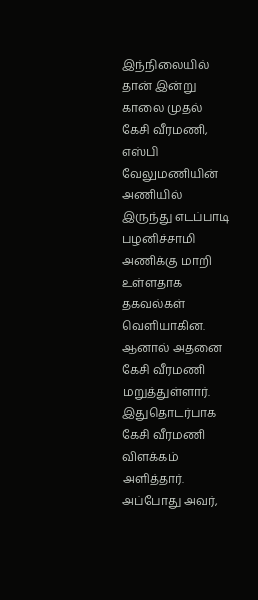இந்நிலையில் தான் இன்று காலை முதல் கேசி வீரமணி, எஸ்பி வேலுமணியின் அணியில் இருந்து எடப்பாடி பழனிச்சாமி அணிக்கு மாறி உள்ளதாக தகவல்கள் வெளியாகின. ஆனால் அதனை கேசி வீரமணி மறுத்துள்ளார். இதுதொடர்பாக கேசி வீரமணி விளக்கம் அளித்தார். அப்போது அவர்,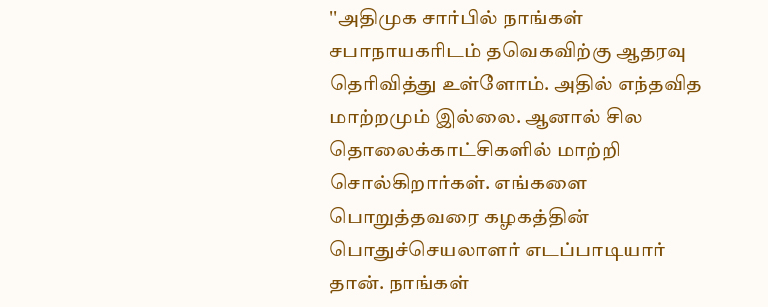''அதிமுக சார்பில் நாங்கள் சபாநாயகரிடம் தவெகவிற்கு ஆதரவு தெரிவித்து உள்ளோம். அதில் எந்தவித மாற்றமும் இல்லை. ஆனால் சில தொலைக்காட்சிகளில் மாற்றி சொல்கிறார்கள். எங்களை பொறுத்தவரை கழகத்தின் பொதுச்செயலாளர் எடப்பாடியார் தான். நாங்கள்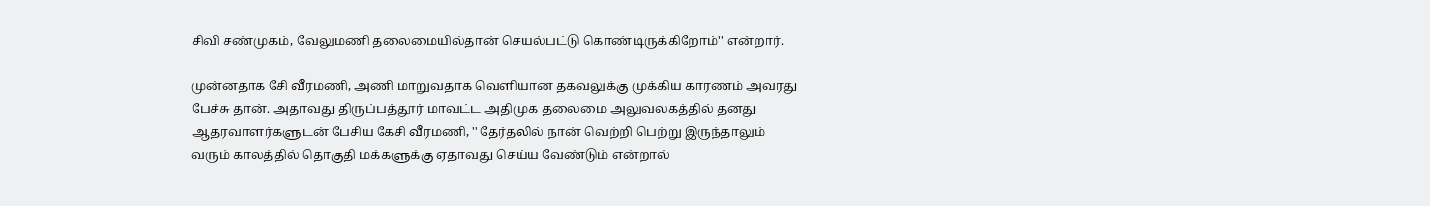சிவி சண்முகம், வேலுமணி தலைமையில்தான் செயல்பட்டு கொண்டிருக்கிறோம்'' என்றார்.

முன்னதாக சேி வீரமணி, அணி மாறுவதாக வெளியான தகவலுக்கு முக்கிய காரணம் அவரது பேச்சு தான். அதாவது திருப்பத்தூர் மாவட்ட அதிமுக தலைமை அலுவலகத்தில் தனது ஆதரவாளர்களுடன் பேசிய கேசி வீரமணி, '' தேர்தலில் நான் வெற்றி பெற்று இருந்தாலும் வரும் காலத்தில் தொகுதி மக்களுக்கு ஏதாவது செய்ய வேண்டும் என்றால்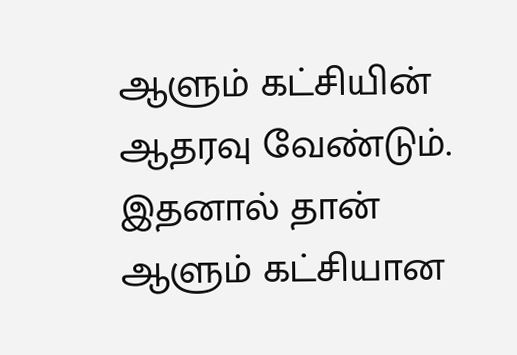ஆளும் கட்சியின் ஆதரவு வேண்டும். இதனால் தான் ஆளும் கட்சியான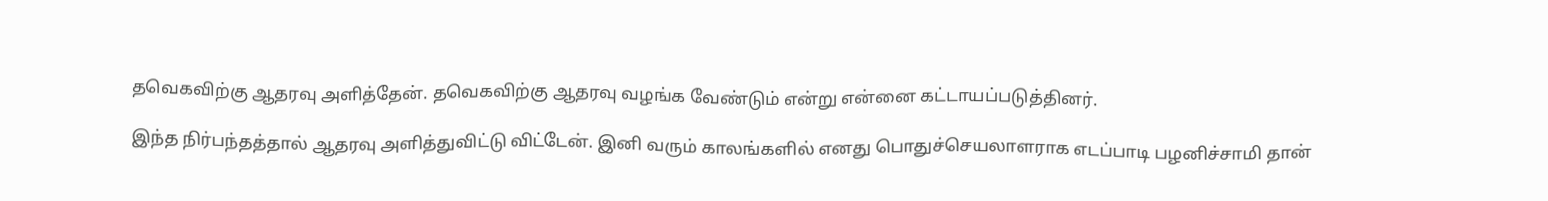தவெகவிற்கு ஆதரவு அளித்தேன். தவெகவிற்கு ஆதரவு வழங்க வேண்டும் என்று என்னை கட்டாயப்படுத்தினர்.

இந்த நிர்பந்தத்தால் ஆதரவு அளித்துவிட்டு விட்டேன். இனி வரும் காலங்களில் எனது பொதுச்செயலாளராக எடப்பாடி பழனிச்சாமி தான்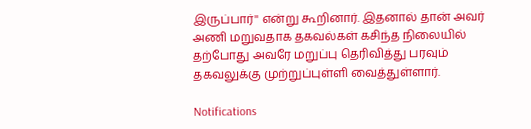இருப்பார்'' என்று கூறினார். இதனால் தான் அவர் அணி மறுவதாக தகவல்கள் கசிந்த நிலையில் தற்போது அவரே மறுப்பு தெரிவித்து பரவும் தகவலுக்கு முற்றுப்புள்ளி வைத்துள்ளார்.

Notifications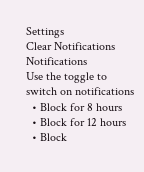Settings
Clear Notifications
Notifications
Use the toggle to switch on notifications
  • Block for 8 hours
  • Block for 12 hours
  • Block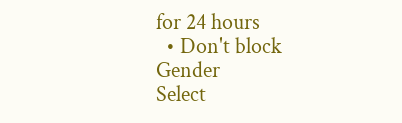for 24 hours
  • Don't block
Gender
Select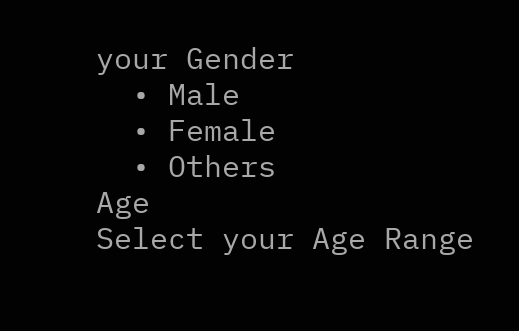your Gender
  • Male
  • Female
  • Others
Age
Select your Age Range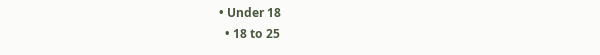• Under 18
  • 18 to 25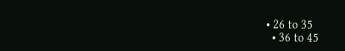• 26 to 35
  • 36 to 45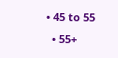• 45 to 55
  • 55+